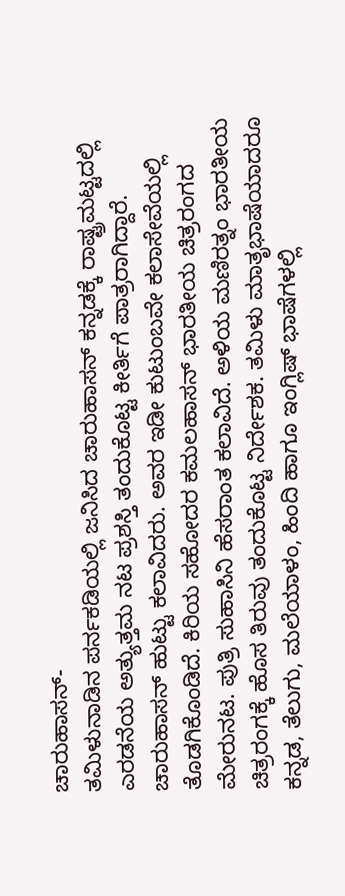ಚಾರುಹಾಸನ್-
ತಮಿಳುನಾಡಿನ ಪರ್ನಕಡಿಯಲ್ಲಿ ಜನಿಸಿದ ಚಾರುಹಾಸನ್ ಕನ್ನಡಕ್ಕೆ ರಾಷ್ಟ್ರಮಟ್ಟದಲ್ಲಿ ಎರಡನೆಯ ಅತ್ಯುತ್ತಮ ನಟ ಪ್ರಶಸ್ತಿ ತಂದುಕೊಟ್ಟ ಕೀರ್ತಿಗೆ ಪಾತ್ರರಾಗಿದ್ದಾರೆ. ಚಾರುಹಾಸನ್ ಹುಟ್ಟು ಕಲಾವಿದರು. ಅವರ ಇಡೀ ಕುಟುಂಬವೇ ಕಲಾಸೇವೆಯಲ್ಲಿ ತೊಡಗಿಕೊಂಡಿದೆ. ಕಿರಿಯ ಸಹೋದರ ಕಮಲಹಾಸನ್ ಭಾರತೀಯ ಚಿತ್ರರಂಗದ ಮೇರುನಟ. ಪುತ್ರಿ ಸುಹಾಸಿನಿ ಹೆಸರಾಂತ ಕಲಾವಿದೆ. ಅಳಿಯ ಮಣಿರತ್ನಂ ಭಾರತೀಯ ಚಿತ್ರರಂಗಕ್ಕೆ ಹೊಸ ತಿರುವು ತಂದುಕೊಟ್ಟ ನಿರ್ದೇಶಕ. ತಮಿಳು ಮಾತೃಭಾಷೆಯಾದರೂ ಕನ್ನಡ, ತೆಲುಗು, ಮಲೆಯಾಳಂ, ಹಿಂದಿ ಹಾಗೂ ಇಂಗ್ಲಿಷ್ ಭಾಷೆಗಳಲ್ಲಿ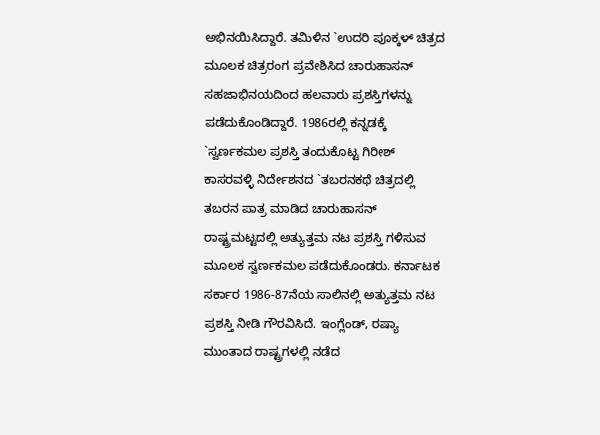ಅಭಿನಯಿಸಿದ್ದಾರೆ. ತಮಿಳಿನ `ಉದರಿ ಪೂಕ್ಕಳ್ ಚಿತ್ರದ ಮೂಲಕ ಚಿತ್ರರಂಗ ಪ್ರವೇಶಿಸಿದ ಚಾರುಹಾಸನ್ ಸಹಜಾಭಿನಯದಿಂದ ಹಲವಾರು ಪ್ರಶಸ್ತಿಗಳನ್ನು ಪಡೆದುಕೊಂಡಿದ್ದಾರೆ. 1986ರಲ್ಲಿ ಕನ್ನಡಕ್ಕೆ `ಸ್ವರ್ಣಕಮಲ ಪ್ರಶಸ್ತಿ ತಂದುಕೊಟ್ಟ ಗಿರೀಶ್ ಕಾಸರವಳ್ಳಿ ನಿರ್ದೇಶನದ `ತಬರನಕಥೆ ಚಿತ್ರದಲ್ಲಿ ತಬರನ ಪಾತ್ರ ಮಾಡಿದ ಚಾರುಹಾಸನ್ ರಾಷ್ಟ್ರಮಟ್ಟದಲ್ಲಿ ಅತ್ಯುತ್ತಮ ನಟ ಪ್ರಶಸ್ತಿ ಗಳಿಸುವ ಮೂಲಕ ಸ್ವರ್ಣಕಮಲ ಪಡೆದುಕೊಂಡರು. ಕರ್ನಾಟಕ ಸರ್ಕಾರ 1986-87ನೆಯ ಸಾಲಿನಲ್ಲಿ ಅತ್ಯುತ್ತಮ ನಟ ಪ್ರಶಸ್ತಿ ನೀಡಿ ಗೌರವಿಸಿದೆ. ಇಂಗ್ಲೆಂಡ್, ರಷ್ಯಾ ಮುಂತಾದ ರಾಷ್ಟ್ರಗಳಲ್ಲಿ ನಡೆದ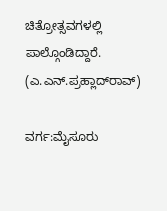ಚಿತ್ರೋತ್ಸವಗಳಲ್ಲಿ ಪಾಲ್ಗೊಂಡಿದ್ದಾರೆ.                                             (ಎ.ಎನ್.ಪ್ರಹ್ಲಾದ್‍ರಾವ್)

ವರ್ಗ:ಮೈಸೂರು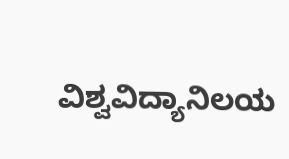ವಿಶ್ವವಿದ್ಯಾನಿಲಯ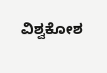ವಿಶ್ವಕೋಶ